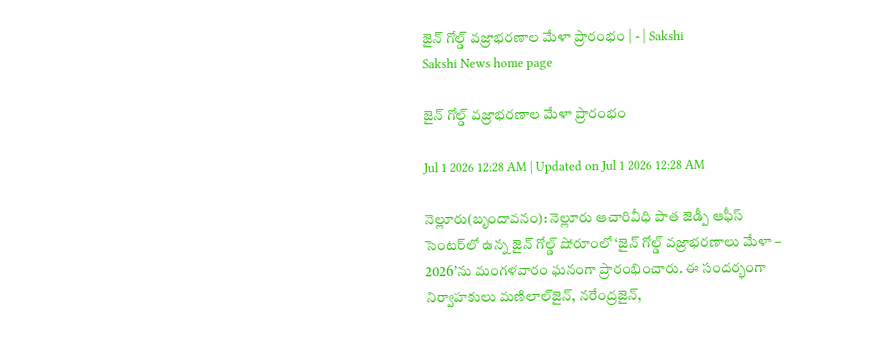జైన్‌ గోల్డ్‌ వజ్రాభరణాల మేళా ప్రారంభం | - | Sakshi
Sakshi News home page

జైన్‌ గోల్డ్‌ వజ్రాభరణాల మేళా ప్రారంభం

Jul 1 2026 12:28 AM | Updated on Jul 1 2026 12:28 AM

నెల్లూరు(బృందావనం): నెల్లూరు ఆచారివీధి పాత జెడ్పీ ఆఫీస్‌ సెంటర్‌లో ఉన్న జైన్‌ గోల్డ్‌ షోరూంలో ‘జైన్‌ గోల్డ్‌ వజ్రాభరణాలు మేళా – 2026’ను మంగళవారం ఘనంగా ప్రారంభించారు. ఈ సందర్భంగా నిర్వాహకులు మణిలాల్‌జైన్‌, నరేంద్రజైన్‌,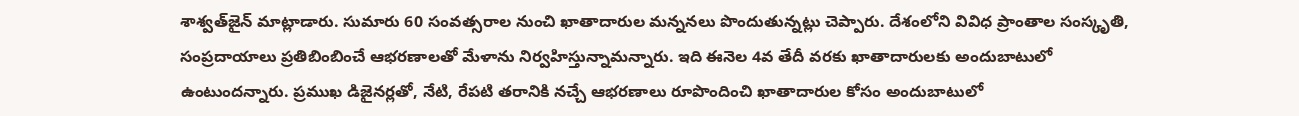శాశ్వత్‌జైన్‌ మాట్లాడారు. సుమారు 60 సంవత్సరాల నుంచి ఖాతాదారుల మన్ననలు పొందుతున్నట్లు చెప్పారు. దేశంలోని వివిధ ప్రాంతాల సంస్కృతి, సంప్రదాయాలు ప్రతిబింబించే ఆభరణాలతో మేళాను నిర్వహిస్తున్నామన్నారు. ఇది ఈనెల 4వ తేదీ వరకు ఖాతాదారులకు అందుబాటులో ఉంటుందన్నారు. ప్రముఖ డిజైనర్లతో, నేటి, రేపటి తరానికి నచ్చే ఆభరణాలు రూపొందించి ఖాతాదారుల కోసం అందుబాటులో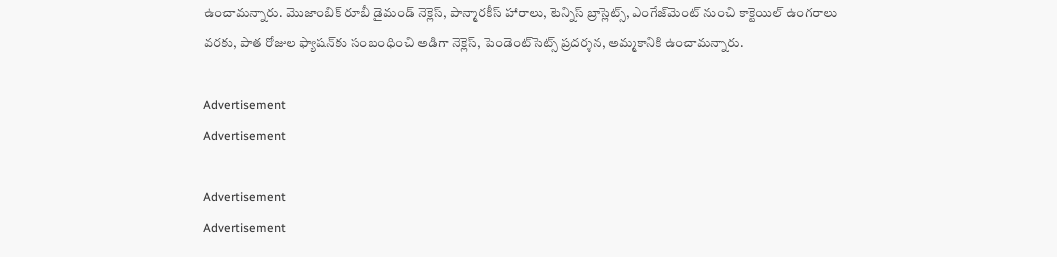ఉంచామన్నారు. మొజాంబిక్‌ రూబీ డైమండ్‌ నెక్లెస్‌, పాన్మారకీస్‌ హారాలు, టెన్నిస్‌ బ్రాస్లెట్స్‌, ఎంగేజ్‌మెంట్‌ నుంచి కాక్టెయిల్‌ ఉంగరాలు వరకు, పాత రోజుల ఫ్యాషన్‌కు సంబంధించి అడిగా నెక్లెస్‌, పెండెంట్‌సెట్స్‌ ప్రదర్శన, అమ్మకానికి ఉంచామన్నారు.

Advertisement
Advertisement

Advertisement
Advertisement